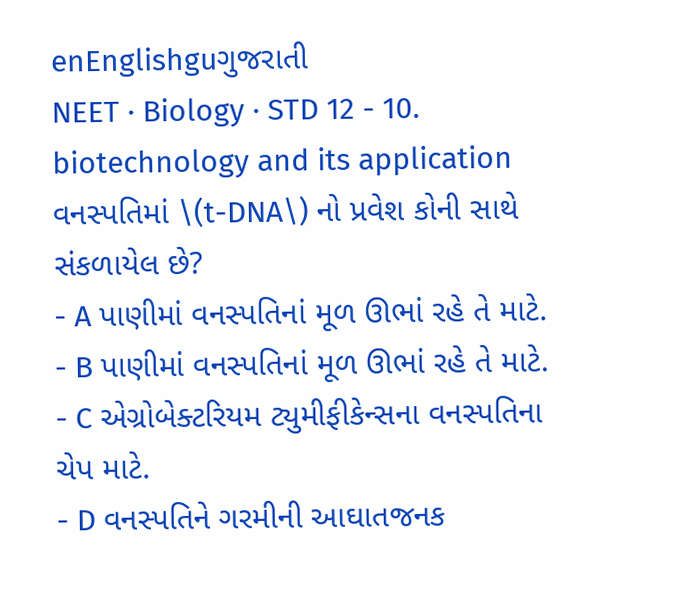enEnglishguગુજરાતી
NEET · Biology · STD 12 - 10. biotechnology and its application
વનસ્પતિમાં \(t-DNA\) નો પ્રવેશ કોની સાથે સંકળાયેલ છે?
- A પાણીમાં વનસ્પતિનાં મૂળ ઊભાં રહે તે માટે.
- B પાણીમાં વનસ્પતિનાં મૂળ ઊભાં રહે તે માટે.
- C એગ્રોબેક્ટરિયમ ટ્યુમીફીકેન્સના વનસ્પતિના ચેપ માટે.
- D વનસ્પતિને ગરમીની આઘાતજનક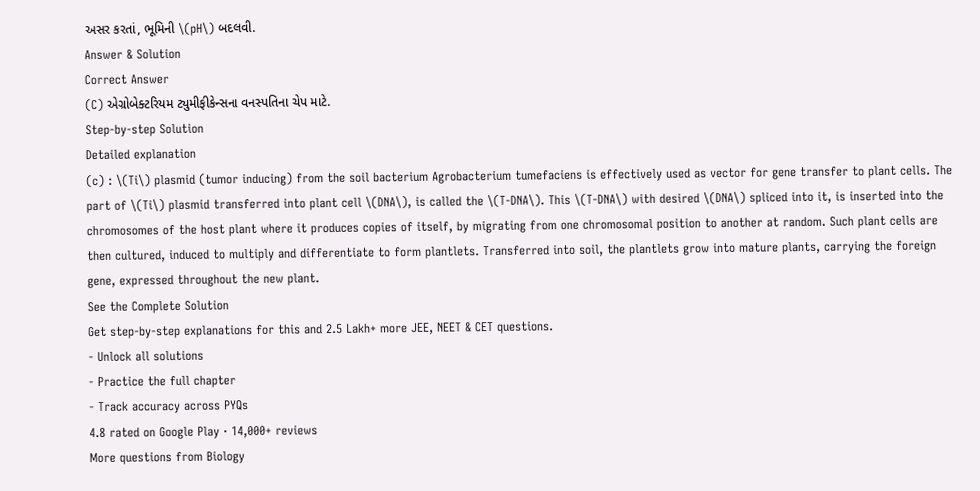અસર કરતાં, ભૂમિની \(pH\) બદલવી.
Answer & Solution
Correct Answer
(C) એગ્રોબેક્ટરિયમ ટ્યુમીફીકેન્સના વનસ્પતિના ચેપ માટે.
Step-by-step Solution
Detailed explanation
(c) : \(Ti\) plasmid (tumor inducing) from the soil bacterium Agrobacterium tumefaciens is effectively used as vector for gene transfer to plant cells. The part of \(Ti\) plasmid transferred into plant cell \(DNA\), is called the \(T-DNA\). This \(T-DNA\) with desired \(DNA\) spliced into it, is inserted into the chromosomes of the host plant where it produces copies of itself, by migrating from one chromosomal position to another at random. Such plant cells are then cultured, induced to multiply and differentiate to form plantlets. Transferred into soil, the plantlets grow into mature plants, carrying the foreign gene, expressed throughout the new plant.
See the Complete Solution
Get step-by-step explanations for this and 2.5 Lakh+ more JEE, NEET & CET questions.
- Unlock all solutions
- Practice the full chapter
- Track accuracy across PYQs
4.8 rated on Google Play · 14,000+ reviews
More questions from Biology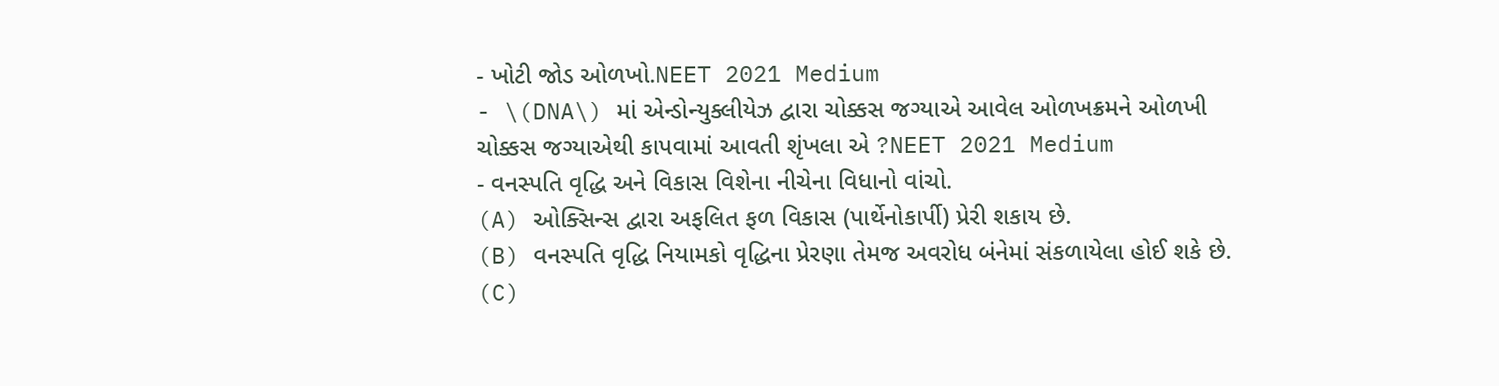- ખોટી જોડ ઓળખો.NEET 2021 Medium
- \(DNA\) માં એન્ડોન્યુક્લીયેઝ દ્વારા ચોક્કસ જગ્યાએ આવેલ ઓળખક્રમને ઓળખી ચોક્કસ જગ્યાએથી કાપવામાં આવતી શૃંખલા એ ?NEET 2021 Medium
- વનસ્પતિ વૃદ્ધિ અને વિકાસ વિશેના નીચેના વિધાનો વાંચો.
(A) ઓક્સિન્સ દ્વારા અફલિત ફળ વિકાસ (પાર્થેનોકાર્પી) પ્રેરી શકાય છે.
(B) વનસ્પતિ વૃદ્ધિ નિયામકો વૃદ્ધિના પ્રેરણા તેમજ અવરોધ બંનેમાં સંકળાયેલા હોઈ શકે છે.
(C)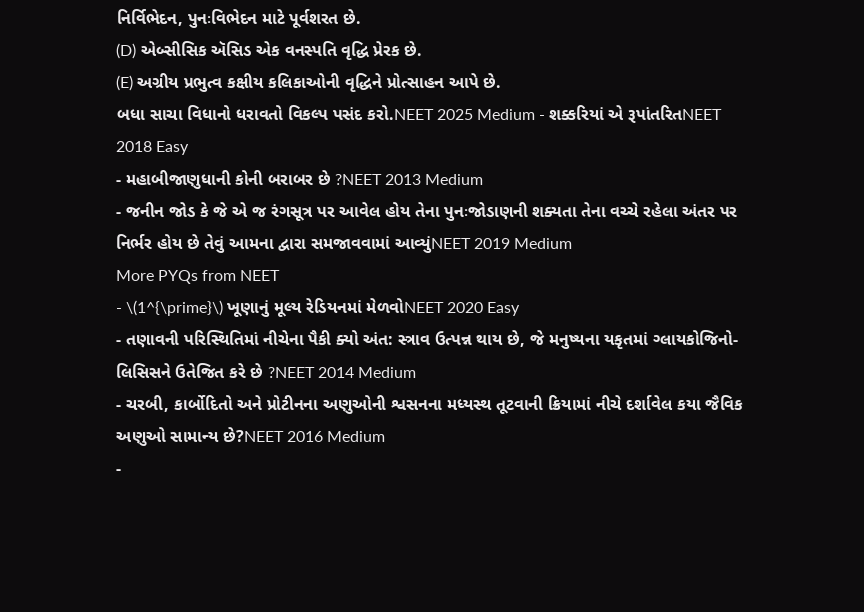નિર્વિભેદન, પુનઃવિભેદન માટે પૂર્વશરત છે.
(D) એબ્સીસિક ઍસિડ એક વનસ્પતિ વૃદ્ધિ પ્રેરક છે.
(E) અગ્રીય પ્રભુત્વ કક્ષીય કલિકાઓની વૃદ્ધિને પ્રોત્સાહન આપે છે.
બધા સાચા વિધાનો ધરાવતો વિકલ્પ પસંદ કરો.NEET 2025 Medium - શક્કરિયાં એ રૂપાંતરિતNEET 2018 Easy
- મહાબીજાણુધાની કોની બરાબર છે ?NEET 2013 Medium
- જનીન જોડ કે જે એ જ રંગસૂત્ર પર આવેલ હોય તેના પુનઃજોડાણની શક્યતા તેના વચ્ચે રહેલા અંતર પર નિર્ભર હોય છે તેવું આમના દ્વારા સમજાવવામાં આવ્યુંNEET 2019 Medium
More PYQs from NEET
- \(1^{\prime}\) ખૂણાનું મૂલ્ય રેડિયનમાં મેળવોNEET 2020 Easy
- તણાવની પરિસ્થિતિમાં નીચેના પૈકી ક્યો અંત: સ્ત્રાવ ઉત્પન્ન થાય છે, જે મનુષ્યના યકૃતમાં ગ્લાયકોજિનો-લિસિસને ઉતેજિત કરે છે ?NEET 2014 Medium
- ચરબી, કાર્બોદિતો અને પ્રોટીનના અણુઓની શ્વસનના મધ્યસ્થ તૂટવાની ક્રિયામાં નીચે દર્શાવેલ કયા જૈવિક અણુઓ સામાન્ય છે?NEET 2016 Medium
-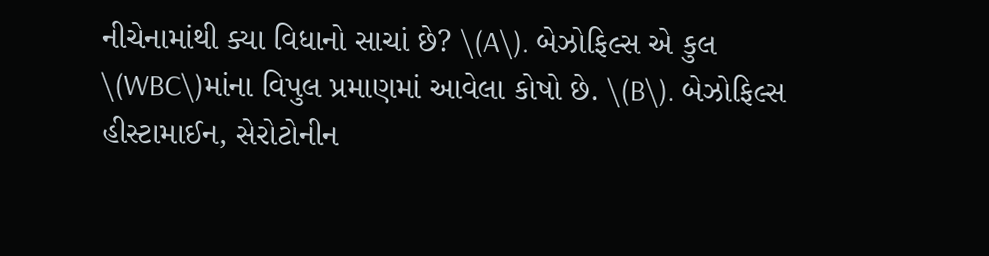નીચેનામાંથી ક્યા વિધાનો સાચાં છે? \(A\). બેઝોફિલ્સ એ કુલ \(WBC\)માંના વિપુલ પ્રમાણમાં આવેલા કોષો છે. \(B\). બેઝોફિલ્સ હીસ્ટામાઈન, સેરોટોનીન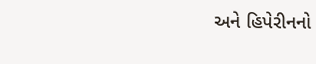અને હિપેરીનનો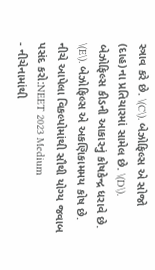સ્ત્રાવ કરે છે. \(C\). બેઝોફિલ્સ એ સોજો (દાહ)ના પ્રતિચારમાં સામેલ છે. \(D\). બેઝોફિલ્સ કીડની આકારનું કોષકેન્દ્ર ધરાવે છે. \(E\). બેઝોફિલ્સ એ અકણિકામમય કોષ છે. નીચે આપેલા વિકલ્પોમાંથી સૌથી યોગ્ય જવાબ પસંદ કરો:NEET 2023 Medium
- નીચેનામાંથી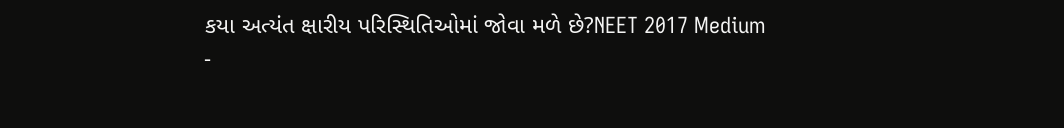કયા અત્યંત ક્ષારીય પરિસ્થિતિઓમાં જોવા મળે છે?NEET 2017 Medium
-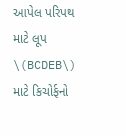આપેલ પરિપથ માટે લૂપ \(BCDEB\) માટે કિચોર્ફનો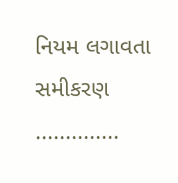નિયમ લગાવતા સમીકરણ ..............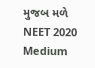મુજબ મળે
NEET 2020 Medium